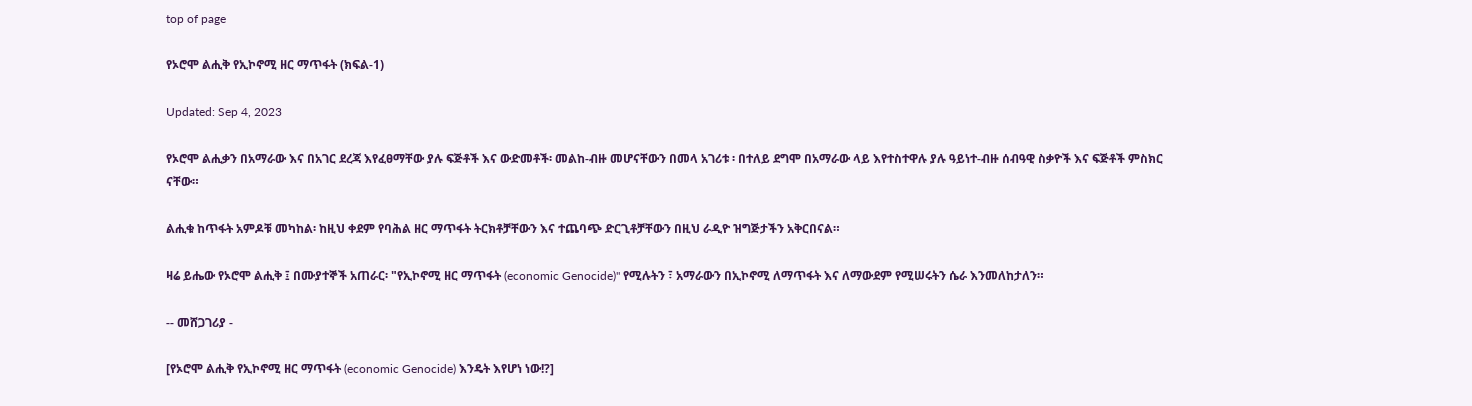top of page

የኦሮሞ ልሒቅ የኢኮኖሚ ዘር ማጥፋት (ክፍል-1)

Updated: Sep 4, 2023

የኦሮሞ ልሒቃን በአማራው እና በአገር ደረጃ እየፈፀማቸው ያሉ ፍጅቶች እና ውድመቶች፡ መልከ-ብዙ መሆናቸውን በመላ አገሪቱ ፡ በተለይ ደግሞ በአማራው ላይ እየተስተዋሉ ያሉ ዓይነተ-ብዙ ሰብዓዊ ስቃዮች እና ፍጅቶች ምስክር ናቸው።

ልሒቁ ከጥፋት አምዶቹ መካከል፡ ከዚህ ቀደም የባሕል ዘር ማጥፋት ትርክቶቻቸውን እና ተጨባጭ ድርጊቶቻቸውን በዚህ ራዲዮ ዝግጅታችን አቅርበናል።

ዛሬ ይሔው የኦሮሞ ልሒቅ ፤ በሙያተኞች አጠራር፡ "የኢኮኖሚ ዘር ማጥፋት (economic Genocide)" የሚሉትን ፣ አማራውን በኢኮኖሚ ለማጥፋት እና ለማውደም የሚሠሩትን ሴራ እንመለከታለን።

-- መሸጋገሪያ -

[የኦሮሞ ልሒቅ የኢኮኖሚ ዘር ማጥፋት (economic Genocide) እንዴት እየሆነ ነው!?]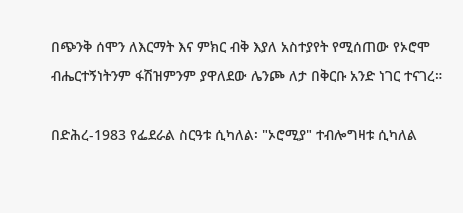በጭንቅ ሰሞን ለእርማት እና ምክር ብቅ እያለ አስተያየት የሚሰጠው የኦሮሞ ብሔርተኝነትንም ፋሽዝምንም ያዋለደው ሌንጮ ለታ በቅርቡ አንድ ነገር ተናገረ።

በድሕረ-1983 የፌደራል ስርዓቱ ሲካለል፡ "ኦሮሚያ" ተብሎግዛቱ ሲካለል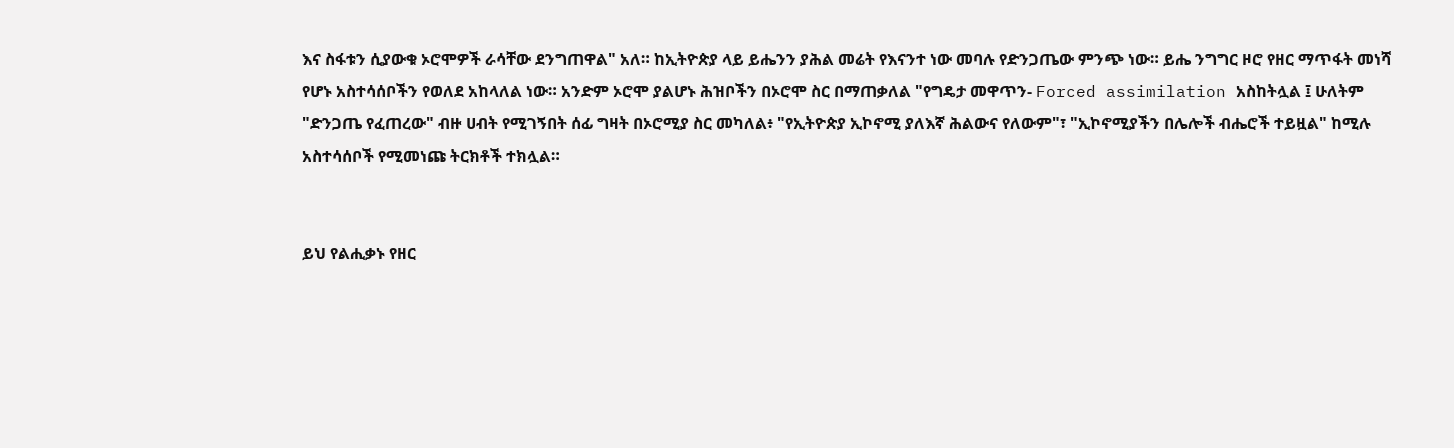እና ስፋቱን ሲያውቁ ኦሮሞዎች ራሳቸው ደንግጠዋል" አለ። ከኢትዮጵያ ላይ ይሔንን ያሕል መሬት የእናንተ ነው መባሉ የድንጋጤው ምንጭ ነው። ይሔ ንግግር ዞሮ የዘር ማጥፋት መነሻ የሆኑ አስተሳሰቦችን የወለደ አከላለል ነው። አንድም ኦሮሞ ያልሆኑ ሕዝቦችን በኦሮሞ ስር በማጠቃለል "የግዴታ መዋጥን- Forced assimilation አስከትሏል ፤ ሁለትም "ድንጋጤ የፈጠረው" ብዙ ሀብት የሚገኝበት ሰፊ ግዛት በኦሮሚያ ስር መካለል፥ "የኢትዮጵያ ኢኮኖሚ ያለእኛ ሕልውና የለውም"፣ "ኢኮኖሚያችን በሌሎች ብሔሮች ተይዟል" ከሚሉ አስተሳሰቦች የሚመነጩ ትርክቶች ተክሏል።


ይህ የልሒቃኑ የዘር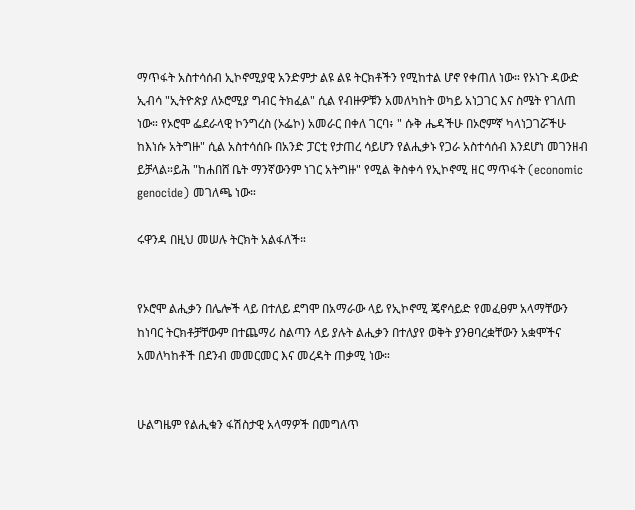ማጥፋት አስተሳሰብ ኢኮኖሚያዊ አንድምታ ልዩ ልዩ ትርክቶችን የሚከተል ሆኖ የቀጠለ ነው። የኦነጉ ዳውድ ኢብሳ "ኢትዮጵያ ለኦሮሚያ ግብር ትክፈል" ሲል የብዙዎቹን አመለካከት ወካይ አነጋገር እና ስሜት የገለጠ ነው። የኦሮሞ ፌደራላዊ ኮንግረስ (ኦፌኮ) አመራር በቀለ ገርባ፥ " ሱቅ ሔዳችሁ በኦሮምኛ ካላነጋገሯችሁ ከእነሱ አትግዙ" ሲል አስተሳሰቡ በአንድ ፓርቲ የታጠረ ሳይሆን የልሒቃኑ የጋራ አስተሳሰብ እንደሆነ መገንዘብ ይቻላል።ይሕ "ከሐበሸ ቤት ማንኛውንም ነገር አትግዙ" የሚል ቅስቀሳ የኢኮኖሚ ዘር ማጥፋት (economic genocide) መገለጫ ነው።

ሩዋንዳ በዚህ መሠሉ ትርክት አልፋለች።


የኦሮሞ ልሒቃን በሌሎች ላይ በተለይ ደግሞ በአማራው ላይ የኢኮኖሚ ጄኖሳይድ የመፈፀም አላማቸውን ከነባር ትርክቶቻቸውም በተጨማሪ ስልጣን ላይ ያሉት ልሒቃን በተለያየ ወቅት ያንፀባረቋቸውን አቋሞችና አመለካከቶች በደንብ መመርመር እና መረዳት ጠቃሚ ነው።


ሁልግዜም የልሒቁን ፋሽስታዊ አላማዎች በመግለጥ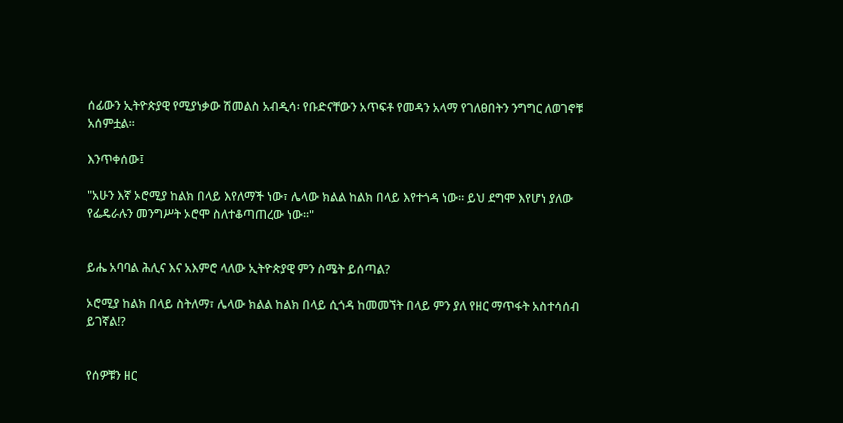ሰፊውን ኢትዮጵያዊ የሚያነቃው ሽመልስ አብዲሳ፡ የቡድናቸውን አጥፍቶ የመዳን አላማ የገለፀበትን ንግግር ለወገኖቹ አሰምቷል።

እንጥቀሰው፤

"አሁን እኛ ኦሮሚያ ከልክ በላይ እየለማች ነው፣ ሌላው ክልል ከልክ በላይ እየተጎዳ ነው። ይህ ደግሞ እየሆነ ያለው የፌዴራሉን መንግሥት ኦሮሞ ስለተቆጣጠረው ነው።"


ይሔ አባባል ሕሊና እና አእምሮ ላለው ኢትዮጵያዊ ምን ስሜት ይሰጣል?

ኦሮሚያ ከልክ በላይ ስትለማ፣ ሌላው ክልል ከልክ በላይ ሲጎዳ ከመመኘት በላይ ምን ያለ የዘር ማጥፋት አስተሳሰብ ይገኛል!?


የሰዎቹን ዘር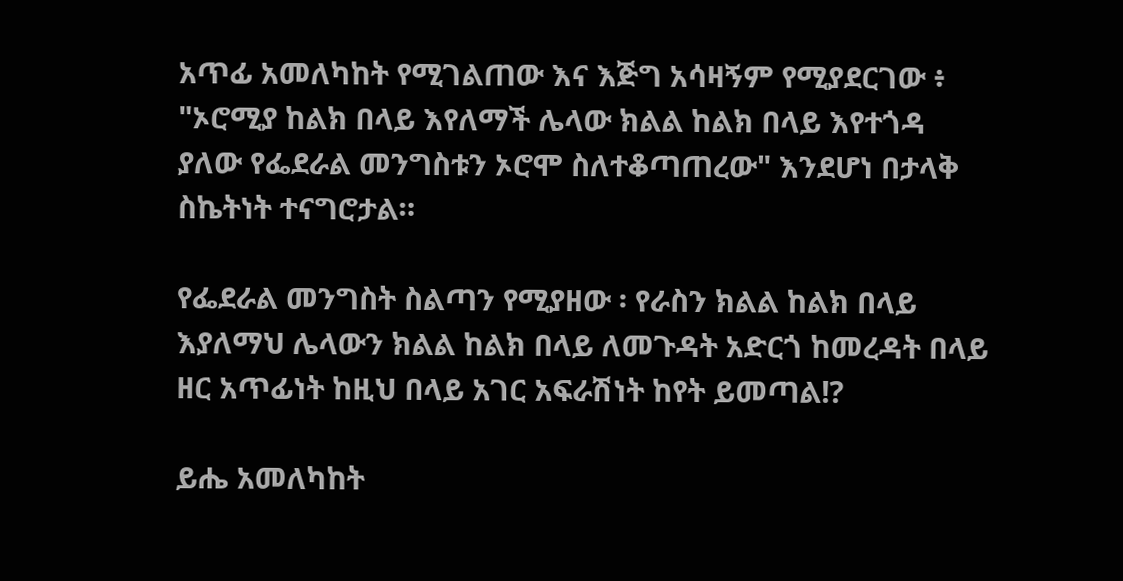አጥፊ አመለካከት የሚገልጠው እና እጅግ አሳዛኝም የሚያደርገው ፥ "ኦሮሚያ ከልክ በላይ እየለማች ሌላው ክልል ከልክ በላይ እየተጎዳ ያለው የፌደራል መንግስቱን ኦሮሞ ስለተቆጣጠረው" እንደሆነ በታላቅ ስኬትነት ተናግሮታል።

የፌደራል መንግስት ስልጣን የሚያዘው ፡ የራስን ክልል ከልክ በላይ እያለማህ ሌላውን ክልል ከልክ በላይ ለመጉዳት አድርጎ ከመረዳት በላይ ዘር አጥፊነት ከዚህ በላይ አገር አፍራሽነት ከየት ይመጣል!?

ይሔ አመለካከት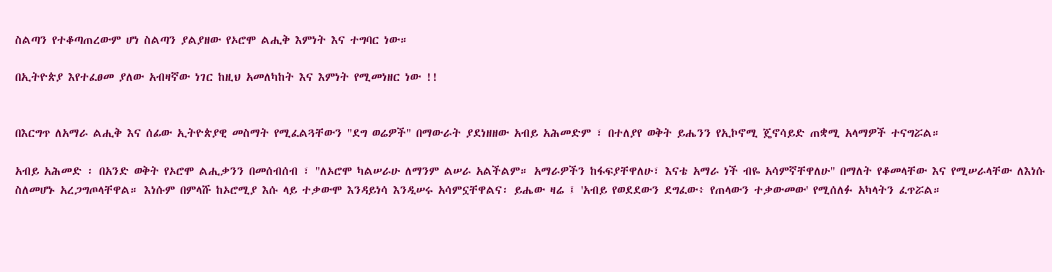ስልጣን የተቆጣጠረውም ሆነ ስልጣን ያልያዘው የኦሮሞ ልሒቅ እምነት እና ተግባር ነው።

በኢትዮጵያ እየተፈፀመ ያለው አብዛኛው ነገር ከዚህ አመለካከት እና እምነት የሚመነዘር ነው !!


በእርግጥ ለአማራ ልሒቅ እና ሰፊው ኢትዮጵያዊ መስማት የሚፈልጓቸውን "ደግ ወሬዎች" በማውራት ያደነዘዘው አብይ አሕመድም ፣ በተለያየ ወቅት ይሔንን የኢኮኖሚ ጄኖሳይድ ጠቋሚ አላማዎች ተናግሯል።

አብይ አሕመድ ፡ በአንድ ወቅት የኦሮሞ ልሒቃንን በመሰብሰብ ፣ "ለኦሮሞ ካልሠራሁ ለማንም ልሠራ አልችልም። አማራዎችን ከፋፍያቸዋለሁ፣ እናቴ አማራ ነች ብዬ አሳምኛቸዋለሁ" በማለት የቆመላቸው እና የሚሠራላቸው ለእነሱ ስለመሆኑ አረጋግጦላቸዋል። እነሱም በምላሹ ከኦሮሚያ እሱ ላይ ተቃውሞ እንዳይነሳ እንዲሠሩ አሳምኗቸዋልና፡ ይሔው ዛሬ ፤ 'አብይ የወደደውን ደግፈው፥ የጠላውን ተቃውመው' የሚሰለፉ አካላትን ፈጥሯል።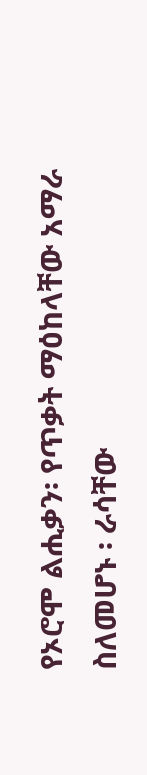የኦሮሞ ልሒቃን፡ የጥቃት ማዕከላቸው አማራ ስለመሆኑ ፡ ራሳቸው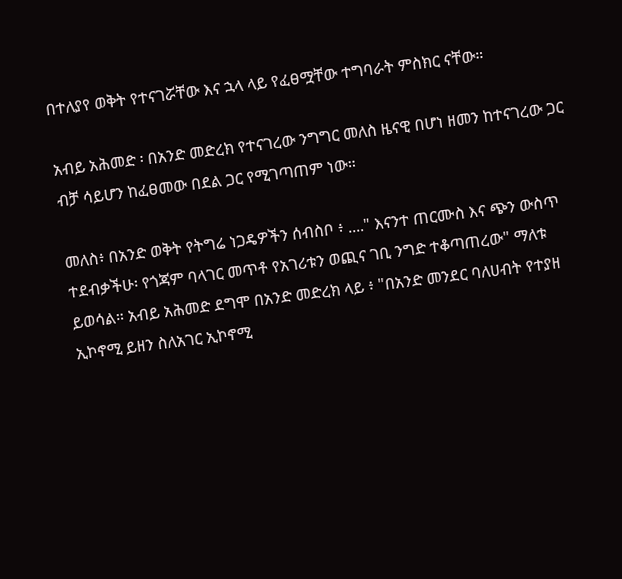በተለያየ ወቅት የተናገሯቸው እና ኋላ ላይ የፈፀሟቸው ተግባራት ምስክር ናቸው።

አብይ አሕመድ ፡ በአንድ መድረክ የተናገረው ንግግር መለስ ዜናዊ በሆነ ዘመን ከተናገረው ጋር ብቻ ሳይሆን ከፈፀመው በደል ጋር የሚገጣጠም ነው።

መለስ፥ በአንድ ወቅት የትግሬ ነጋዴዎችን ሰብስቦ ፥ ...." እናንተ ጠርሙስ እና ጭን ውስጥ ተደብቃችሁ፡ የጎጃም ባላገር መጥቶ የአገሪቱን ወጪና ገቢ ንግድ ተቆጣጠረው" ማለቱ ይወሳል። አብይ አሕመድ ደግሞ በአንድ መድረክ ላይ ፥ "በአንድ መንደር ባለሀብት የተያዘ ኢኮኖሚ ይዘን ስለአገር ኢኮኖሚ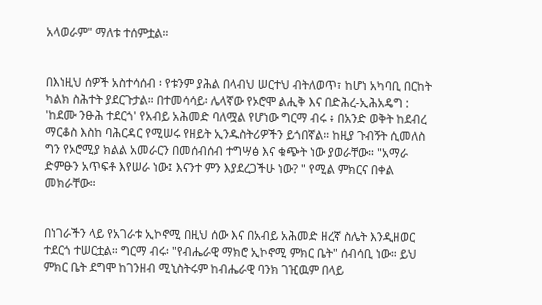አላወራም" ማለቱ ተሰምቷል።


በእነዚህ ሰዎች አስተሳሰብ ፡ የቱንም ያሕል በላብህ ሠርተህ ብትለወጥ፣ ከሆነ አካባቢ በርከት ካልክ ስሕተት ያደርጉታል። በተመሳሳይ፡ ሌላኛው የኦሮሞ ልሒቅ እና በድሕረ-ኢሕአዴግ : 'ከደሙ ንፁሕ ተደርጎ' የአብይ አሕመድ ባለሟል የሆነው ግርማ ብሩ ፥ በአንድ ወቅት ከደብረ ማርቆስ እስከ ባሕርዳር የሚሠሩ የዘይት ኢንዱስትሪዎችን ይጎበኛል። ከዚያ ጉብኝት ሲመለስ ግን የኦሮሚያ ክልል አመራርን በመሰብሰብ ተግሣፅ እና ቁጭት ነው ያወራቸው። "አማራ ድምፁን አጥፍቶ እየሠራ ነው፤ እናንተ ምን እያደረጋችሁ ነው? " የሚል ምክርና በቀል መክራቸው።


በነገራችን ላይ የአገራቱ ኢኮኖሚ በዚህ ሰው እና በአብይ አሕመድ ዘረኛ ስሌት እንዲዘወር ተደርጎ ተሠርቷል። ግርማ ብሩ፡ "የብሔራዊ ማክሮ ኢኮኖሚ ምክር ቤት" ሰብሳቢ ነው። ይህ ምክር ቤት ደግሞ ከገንዘብ ሚኒስትሩም ከብሔራዊ ባንክ ገዢዉም በላይ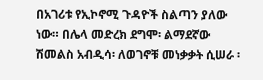በአገሪቱ የኢኮኖሚ ጉዳዮች ስልጣን ያለው ነው። በሌላ መድረክ ደግሞ፡ ልማደኛው ሽመልስ አብዲሳ፡ ለወገኖቹ መነቃቃት ሲሠራ ፡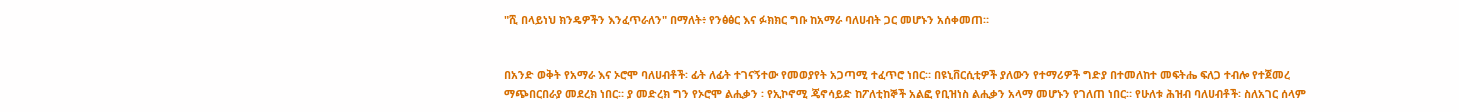"ሺ በላይነህ ክንዴዎችን እንፈጥራለን" በማለት፥ የንፅፅር እና ፉክክር ግቡ ከአማራ ባለሀብት ጋር መሆኑን አሰቀመጠ።


በአንድ ወቅት የአማራ እና ኦሮሞ ባለሀብቶች፡ ፊት ለፊት ተገናኝተው የመወያየት አጋጣሚ ተፈጥሮ ነበር። በዩኒቨርሲቲዎች ያለውን የተማሪዎች ግድያ በተመለከተ መፍትሔ ፍለጋ ተብሎ የተጀመረ ማጭበርበራያ መደረክ ነበር። ያ መድረክ ግን የኦሮሞ ልሒቃን ፡ የኢኮኖሚ ጄኖሳይድ ከፖለቲከኞች አልፎ የቢዝነስ ልሒቃን አላማ መሆኑን የገለጠ ነበር። የሁለቱ ሕዝብ ባለሀብቶች፡ ስለአገር ሰላም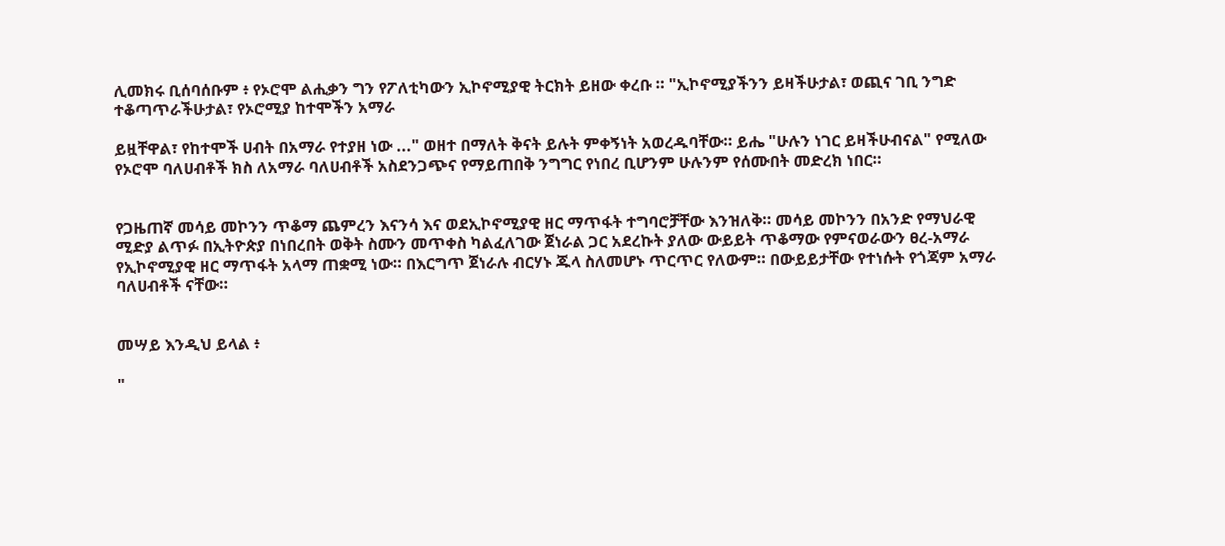ሊመክሩ ቢሰባሰቡም ፥ የኦሮሞ ልሒቃን ግን የፖለቲካውን ኢኮኖሚያዊ ትርክት ይዘው ቀረቡ ። "ኢኮኖሚያችንን ይዛችሁታል፣ ወጪና ገቢ ንግድ ተቆጣጥራችሁታል፣ የኦሮሚያ ከተሞችን አማራ

ይዟቸዋል፣ የከተሞች ሀብት በአማራ የተያዘ ነው ..." ወዘተ በማለት ቅናት ይሉት ምቀኝነት አወረዱባቸው። ይሔ "ሁሉን ነገር ይዛችሁብናል" የሚለው የኦሮሞ ባለሀብቶች ክስ ለአማራ ባለሀብቶች አስደንጋጭና የማይጠበቅ ንግግር የነበረ ቢሆንም ሁሉንም የሰሙበት መድረክ ነበር።


የጋዜጠኛ መሳይ መኮንን ጥቆማ ጨምረን እናንሳ እና ወደኢኮኖሚያዊ ዘር ማጥፋት ተግባሮቻቸው እንዝለቅ። መሳይ መኮንን በአንድ የማህራዊ ሚድያ ልጥፉ በኢትዮጵያ በነበረበት ወቅት ስሙን መጥቀስ ካልፈለገው ጀነራል ጋር አደረኩት ያለው ውይይት ጥቆማው የምናወራውን ፀረ-አማራ የኢኮኖሚያዊ ዘር ማጥፋት አላማ ጠቋሚ ነው። በእርግጥ ጀነራሉ ብርሃኑ ጁላ ስለመሆኑ ጥርጥር የለውም። በውይይታቸው የተነሱት የጎጃም አማራ ባለሀብቶች ናቸው።


መሣይ እንዲህ ይላል ፥

"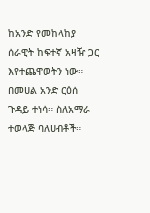ከአንድ የመከላከያ ሰራዊት ከፍተኛ አዛዥ ጋር እየተጨዋወትን ነው። በመሀል አንድ ርዕሰ ጉዳይ ተነሳ። ስለአማራ ተወላጅ ባለሀብቶች።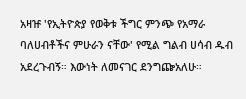አዛዡ 'የኢትዮጵያ የወቅቱ ችግር ምንጭ የአማራ ባለሀብቶችና ምሁራን ናቸው' የሚል ግልብ ሀሳብ ዱብ አደረጉብኝ። እውነት ለመናገር ደንግጬአለሁ።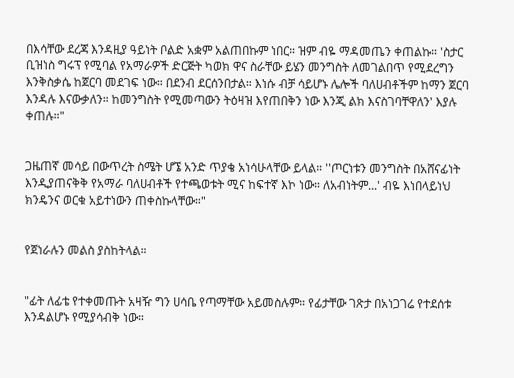በእሳቸው ደረጃ እንዳዚያ ዓይነት ቦልድ አቋም አልጠበኩም ነበር። ዝም ብዬ ማዳመጤን ቀጠልኩ። 'ስታር ቢዝነስ ግሩፕ የሚባል የአማራዎች ድርጅት ካወክ ዋና ስራቸው ይሄን መንግስት ለመገልበጥ የሚደረግን እንቅስቃሴ ከጀርባ መደገፍ ነው። በደንብ ደርሰንበታል። እነሱ ብቻ ሳይሆኑ ሌሎች ባለሀብቶችም ከማን ጀርባ እንዳሉ እናውቃለን። ከመንግስት የሚመጣውን ትዕዛዝ እየጠበቅን ነው እንጂ ልክ እናስገባቸዋለን' እያሉ ቀጠሉ።"


ጋዜጠኛ መሳይ በውጥረት ስሜት ሆኜ አንድ ጥያቄ አነሳሁላቸው ይላል። ''ጦርነቱን መንግስት በአሸናፊነት እንዲያጠናቅቅ የአማራ ባለሀብቶች የተጫወቱት ሚና ከፍተኛ እኮ ነው። ለአብነትም...' ብዬ እነበላይነህ ክንዴንና ወርቁ አይተነውን ጠቀስኩላቸው።"


የጀነራሉን መልስ ያስከትላል።


"ፊት ለፊቴ የተቀመጡት አዛዥ ግን ሀሳቤ የጣማቸው አይመስሉም። የፊታቸው ገጽታ በአነጋገሬ የተደሰቱ እንዳልሆኑ የሚያሳብቅ ነው።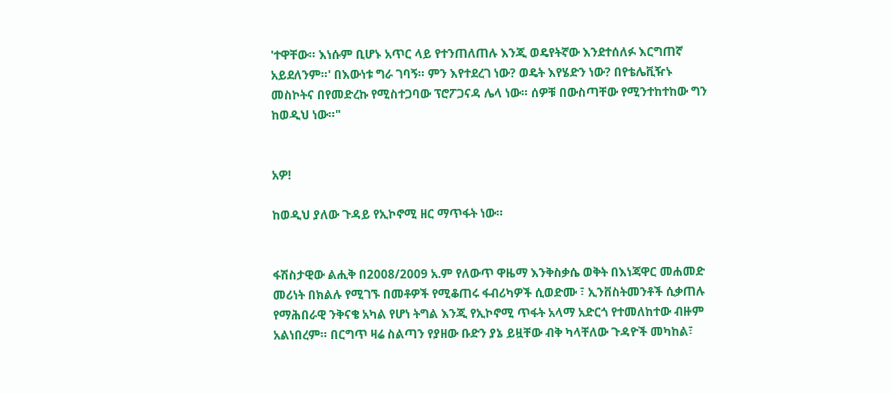'ተዋቸው። እነሱም ቢሆኑ አጥር ላይ የተንጠለጠሉ እንጂ ወዴየትኛው እንደተሰለፉ እርግጠኛ አይደለንም።' በእውነቱ ግራ ገባኝ። ምን እየተደረገ ነው? ወዴት እየሄድን ነው? በየቴሌቪዥኑ መስኮትና በየመድረኩ የሚስተጋባው ፕሮፖጋናዳ ሌላ ነው። ሰዎቹ በውስጣቸው የሚንተከተከው ግን ከወዲህ ነው።"


አዎ!

ከወዲህ ያለው ጉዳይ የኢኮኖሚ ዘር ማጥፋት ነው።


ፋሽስታዊው ልሒቅ በ2008/2009 አ.ም የለውጥ ዋዜማ እንቅስቃሴ ወቅት በእነጃዋር መሐመድ መሪነት በክልሉ የሚገኙ በመቶዎች የሚቆጠሩ ፋብሪካዎች ሲወድሙ ፣ ኢንቨስትመንቶች ሲቃጠሉ የማሕበራዊ ንቅናቄ አካል የሆነ ትግል እንጂ የኢኮኖሚ ጥፋት አላማ አድርጎ የተመለከተው ብዙም አልነበረም። በርግጥ ዛሬ ስልጣን የያዘው ቡድን ያኔ ይዟቸው ብቅ ካላቸለው ጉዳዮች መካከል፣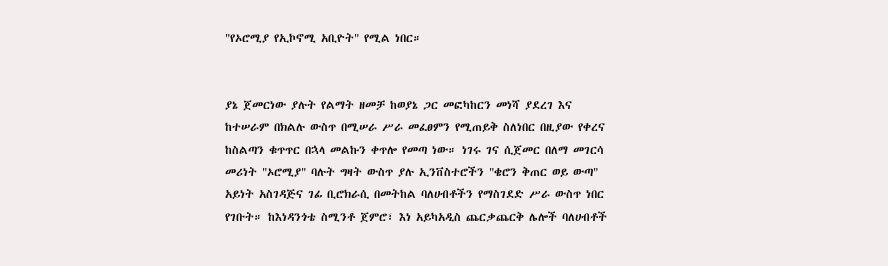"የኦሮሚያ የኢኮኖሚ አቢዮት" የሚል ነበር።


ያኔ ጀመርነው ያሉት የልማት ዘመቻ ከወያኔ ጋር መፎካከርን መነሻ ያደረገ እና ከተሠራም በክልሉ ውስጥ በሚሠራ ሥራ መፈፀምን የሚጠይቅ ስለነበር በዚያው የቀረና ከስልጣን ቁጥጥር በኋላ መልኩን ቀጥሎ የመጣ ነው። ነገሩ ገና ሲጀመር በለማ መገርሳ መሪነት "ኦሮሚያ" ባሉት ግዛት ውስጥ ያሉ ኢንቨስተሮችን "ቄሮን ቅጠር ወይ ውጣ" አይነት አስገዳጅና ገፊ ቢሮክራሲ በመትከል ባለሀብቶችን የማስገደድ ሥራ ውስጥ ነበር የገቡት። ከእነዳንጎቴ ስሚንቶ ጀምሮ፣ እነ አይካአዲስ ጨርቃጨርቅ ሌሎች ባለሀብቶች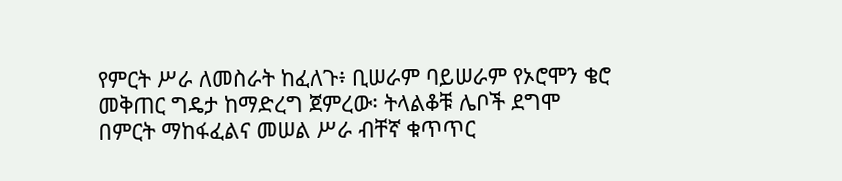የምርት ሥራ ለመስራት ከፈለጉ፥ ቢሠራም ባይሠራም የኦሮሞን ቄሮ መቅጠር ግዴታ ከማድረግ ጀምረው፡ ትላልቆቹ ሌቦች ደግሞ በምርት ማከፋፈልና መሠል ሥራ ብቸኛ ቁጥጥር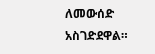ለመውሰድ አስገድደዋል።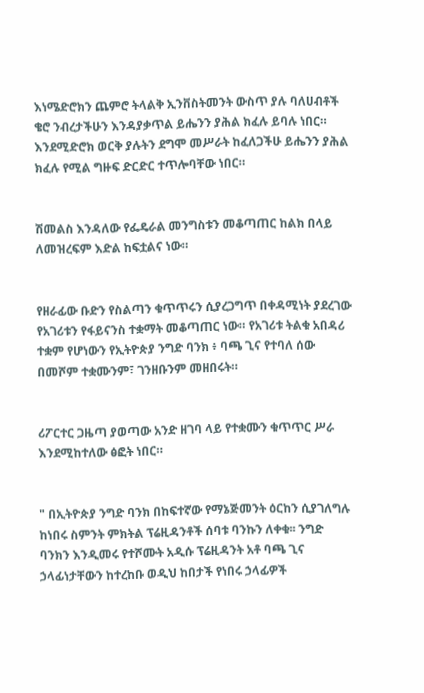እነሜድሮክን ጨምሮ ትላልቅ ኢንቨስትመንት ውስጥ ያሉ ባለሀብቶች ቄሮ ንብረታችሁን እንዳያቃጥል ይሔንን ያሕል ክፈሉ ይባሉ ነበር። እንደሚድሮክ ወርቅ ያሉትን ደግሞ መሥራት ከፈለጋችሁ ይሔንን ያሕል ክፈሉ የሚል ግዙፍ ድርድር ተጥሎባቸው ነበር።


ሽመልስ እንዳለው የፌዴራል መንግስቱን መቆጣጠር ከልክ በላይ ለመዝረፍም እድል ከፍቷልና ነው።


የዘራፊው ቡድን የስልጣን ቁጥጥሩን ሲያረጋግጥ በቀዳሚነት ያደረገው የአገሪቱን የፋይናንስ ተቋማት መቆጣጠር ነው። የአገሪቱ ትልቁ አበዳሪ ተቋም የሆነውን የኢትዮጵያ ንግድ ባንክ ፥ ባጫ ጊና የተባለ ሰው በመሾም ተቋሙንም፣ ገንዘቡንም መዘበሩት።


ሪፖርተር ጋዜጣ ያወጣው አንድ ዘገባ ላይ የተቋሙን ቁጥጥር ሥራ እንደሚከተለው ፅፎት ነበር።


" በኢትዮጵያ ንግድ ባንክ በከፍተኛው የማኔጅመንት ዕርከን ሲያገለግሉ ከነበሩ ስምንት ምክትል ፕሬዚዳንቶች ሰባቱ ባንኩን ለቀቁ፡፡ ንግድ ባንክን እንዲመሩ የተሾሙት አዲሱ ፕሬዚዳንት አቶ ባጫ ጊና ኃላፊነታቸውን ከተረከቡ ወዲህ ከበታች የነበሩ ኃላፊዎች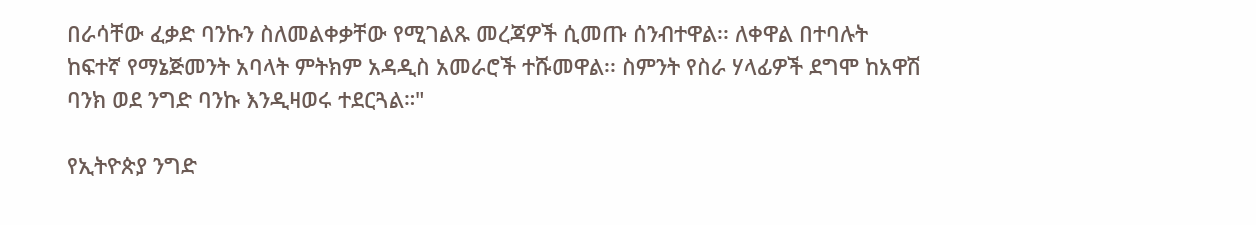በራሳቸው ፈቃድ ባንኩን ስለመልቀቃቸው የሚገልጹ መረጃዎች ሲመጡ ሰንብተዋል፡፡ ለቀዋል በተባሉት ከፍተኛ የማኔጅመንት አባላት ምትክም አዳዲስ አመራሮች ተሹመዋል፡፡ ስምንት የስራ ሃላፊዎች ደግሞ ከአዋሽ ባንክ ወደ ንግድ ባንኩ እንዲዛወሩ ተደርጓል።"

የኢትዮጵያ ንግድ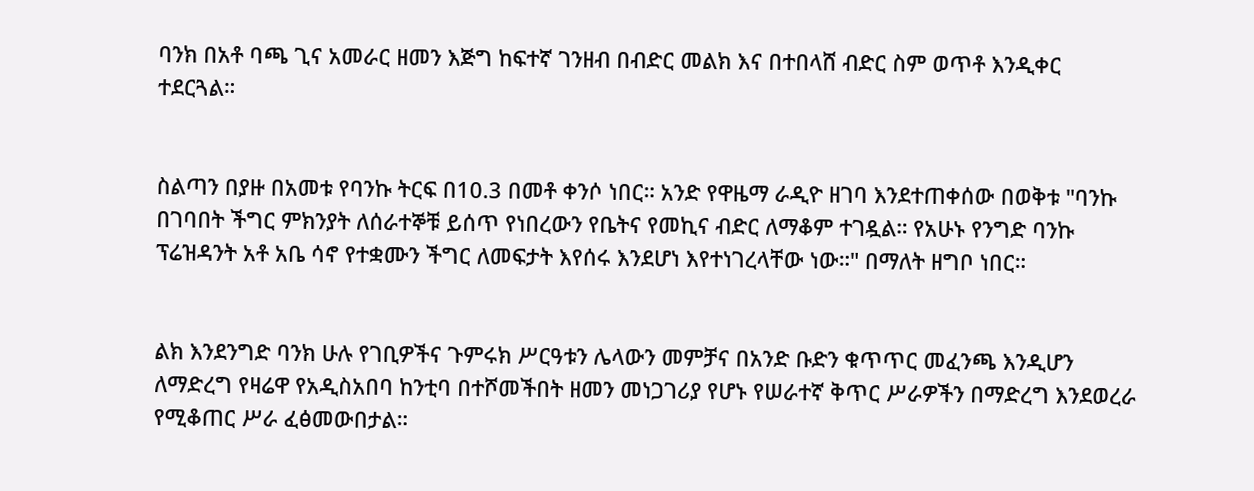ባንክ በአቶ ባጫ ጊና አመራር ዘመን እጅግ ከፍተኛ ገንዘብ በብድር መልክ እና በተበላሸ ብድር ስም ወጥቶ እንዲቀር ተደርጓል።


ስልጣን በያዙ በአመቱ የባንኩ ትርፍ በ10.3 በመቶ ቀንሶ ነበር። አንድ የዋዜማ ራዲዮ ዘገባ እንደተጠቀሰው በወቅቱ "ባንኩ በገባበት ችግር ምክንያት ለሰራተኞቹ ይሰጥ የነበረውን የቤትና የመኪና ብድር ለማቆም ተገዷል። የአሁኑ የንግድ ባንኩ ፕሬዝዳንት አቶ አቤ ሳኖ የተቋሙን ችግር ለመፍታት እየሰሩ እንደሆነ እየተነገረላቸው ነው።" በማለት ዘግቦ ነበር።


ልክ እንደንግድ ባንክ ሁሉ የገቢዎችና ጉምሩክ ሥርዓቱን ሌላውን መምቻና በአንድ ቡድን ቁጥጥር መፈንጫ እንዲሆን ለማድረግ የዛሬዋ የአዲስአበባ ከንቲባ በተሾመችበት ዘመን መነጋገሪያ የሆኑ የሠራተኛ ቅጥር ሥራዎችን በማድረግ እንደወረራ የሚቆጠር ሥራ ፈፅመውበታል።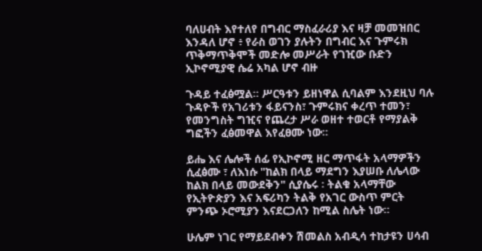ባለሀብት እየተለየ በግብር ማስፈራሪያ እና ዛቻ መመዝበር እንዳለ ሆኖ ፥ የራስ ወገን ያሉትን በግብር እና ጉምሩክ ጥቅማጥቅሞች መድሎ መሥራት የገዢው ቡድን ኢኮኖሚያዊ ሴሬ አካል ሆኖ ብዙ

ጉዳይ ተፈፅሟል። ሥርዓቱን ይዘነዋል ሲባልም እንደዚህ ባሉ ጉዳዮች የአገሪቱን ፋይናንስ፣ ጉምሩክና ቀረጥ ተመን፣ የመንግስት ግዢና የጨረታ ሥራ ወዘተ ተወርቶ የማያልቅ ግፎችን ፈፅመዋል እየፈፀሙ ነው።

ይሔ እና ሌሎች ሰፊ የኢኮኖሚ ዘር ማጥፋት አላማዎችን ሲፈፅሙ ፣ ለእነሱ "ከልክ በላይ ማደግን እያሠቡ ለሌላው ከልክ በላይ መውደቅን" ሲያሴሩ ፡ ትልቁ አላማቸው የኢትዮጵያን እና አፍሪካን ትልቅ የአገር ውስጥ ምርት ምንጭ ኦሮሚያን እናደርጋለን ከሚል ስሌት ነው።

ሁሌም ነገር የማይደብቀን ሽመልስ አብዲሳ ተከታዩን ሀሳብ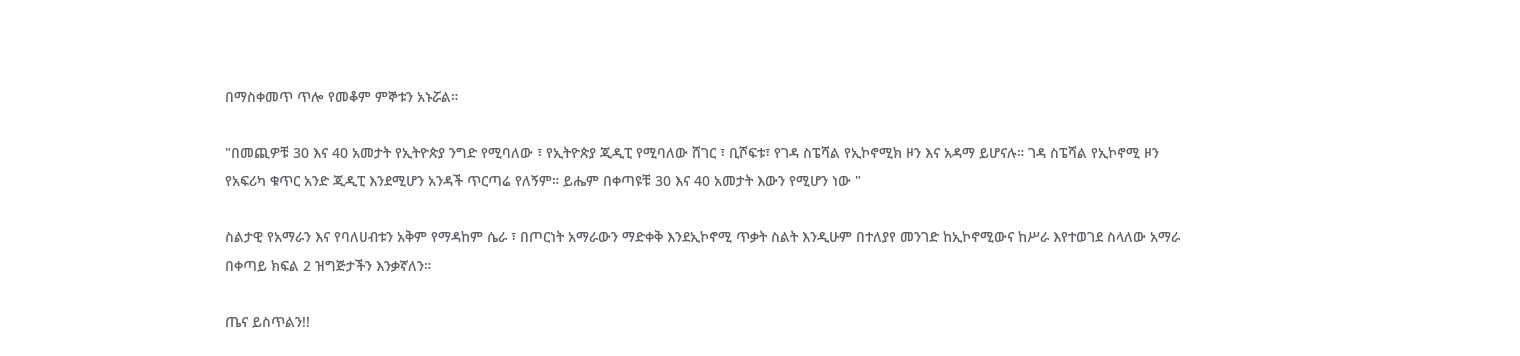በማስቀመጥ ጥሎ የመቆም ምኞቱን አኑሯል።

"በመጪዎቹ 30 እና 40 አመታት የኢትዮጵያ ንግድ የሚባለው ፣ የኢትዮጵያ ጂዲፒ የሚባለው ሸገር ፣ ቢሾፍቱ፣ የገዳ ስፔሻል የኢኮኖሚክ ዞን እና አዳማ ይሆናሉ። ገዳ ስፔሻል የኢኮኖሚ ዞን የአፍሪካ ቁጥር አንድ ጂዲፒ እንደሚሆን አንዳች ጥርጣሬ የለኝም። ይሔም በቀጣዩቹ 30 እና 40 አመታት እውን የሚሆን ነው "

ስልታዊ የአማራን እና የባለሀብቱን አቅም የማዳከም ሴራ ፣ በጦርነት አማራውን ማድቀቅ እንደኢኮኖሚ ጥቃት ስልት እንዲሁም በተለያየ መንገድ ከኢኮኖሚውና ከሥራ እየተወገደ ስላለው አማራ በቀጣይ ክፍል 2 ዝግጅታችን እንቃኛለን።

ጤና ይስጥልን!!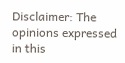Disclaimer: The opinions expressed in this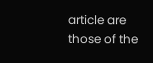article are those of the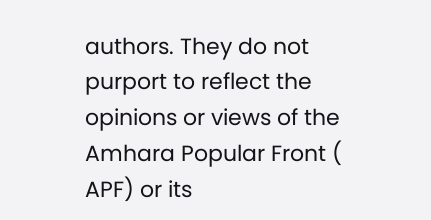authors. They do not purport to reflect the opinions or views of the Amhara Popular Front ( APF) or its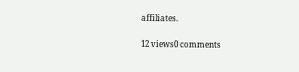affiliates.

12 views0 comments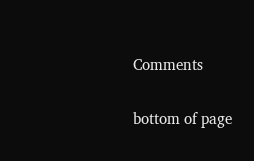Comments


bottom of page